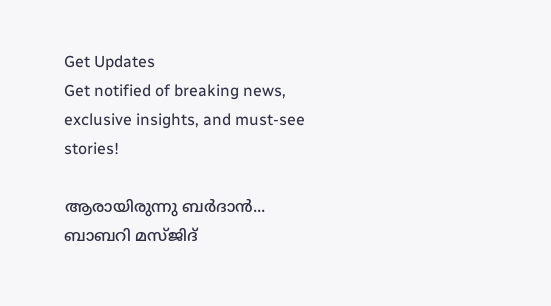Get Updates
Get notified of breaking news, exclusive insights, and must-see stories!

ആരായിരുന്നു ബര്‍ദാന്‍... ബാബറി മസ്ജിദ്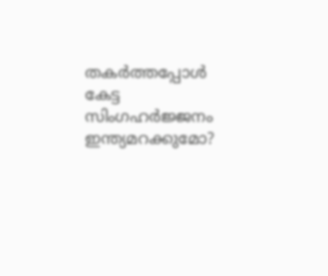തകര്‍ത്തപ്പോള്‍ കേട്ട സിംഗഹര്‍ജ്ജനം ഇന്ത്യമറക്കുമോ?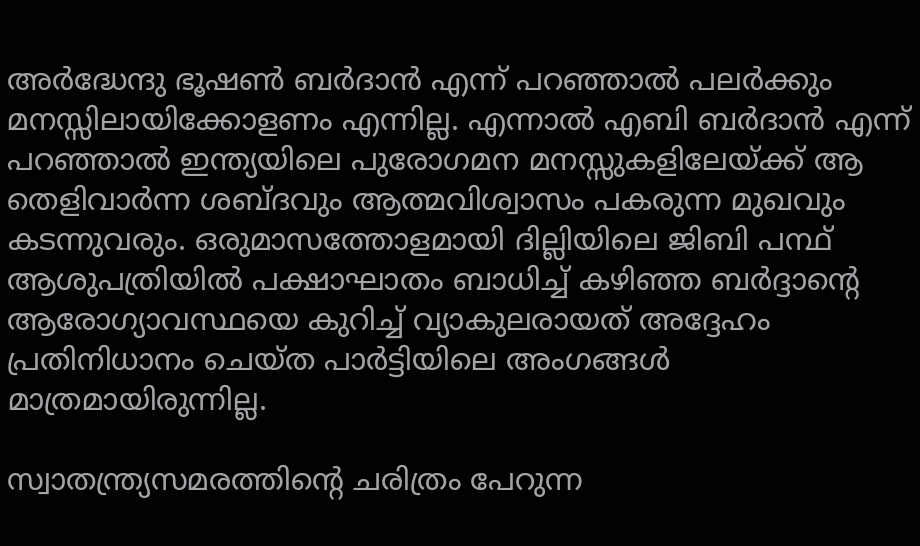അര്‍ദ്ധേന്ദു ഭൂഷണ്‍ ബര്‍ദാന്‍ എന്ന് പറഞ്ഞാല്‍ പലര്‍ക്കും മനസ്സിലായിക്കോളണം എന്നില്ല. എന്നാല്‍ എബി ബര്‍ദാന്‍ എന്ന് പറഞ്ഞാല്‍ ഇന്ത്യയിലെ പുരോഗമന മനസ്സുകളിലേയ്ക്ക് ആ തെളിവാര്‍ന്ന ശബ്ദവും ആത്മവിശ്വാസം പകരുന്ന മുഖവും കടന്നുവരും. ഒരുമാസത്തോളമായി ദില്ലിയിലെ ജിബി പന്ഥ് ആശുപത്രിയില്‍ പക്ഷാഘാതം ബാധിച്ച് കഴിഞ്ഞ ബര്‍ദ്ദാന്റെ ആരോഗ്യാവസ്ഥയെ കുറിച്ച് വ്യാകുലരായത് അദ്ദേഹം പ്രതിനിധാനം ചെയ്ത പാര്‍ട്ടിയിലെ അംഗങ്ങള്‍ മാത്രമായിരുന്നില്ല.

സ്വാതന്ത്ര്യസമരത്തിന്റെ ചരിത്രം പേറുന്ന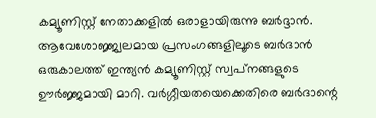കമ്യൂണിസ്റ്റ് നേതാക്കളില്‍ ഒരാളായിരുന്നു ബര്‍ദ്ദാന്‍. ആവേശോജ്ജ്വലമായ പ്രസംഗങ്ങളിലൂടെ ബര്‍ദാന്‍ ഒരുകാലത്ത് ഇന്ത്യന്‍ കമ്യൂണിസ്റ്റ് സ്വപ്‌നങ്ങളുടെ ഊര്‍ജ്ജമായി മാറി. വര്‍ഗ്ഗീയതയെക്കെതിരെ ബര്‍ദാന്റെ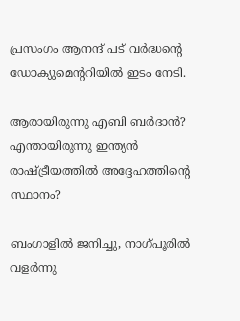പ്രസംഗം ആനന്ദ് പട് വര്‍ദ്ധന്റെ ഡോക്യുമെന്ററിയില്‍ ഇടം നേടി.

ആരായിരുന്നു എബി ബര്‍ദാന്‍? എന്തായിരുന്നു ഇന്ത്യന്‍ രാഷ്ട്രീയത്തില്‍ അദ്ദേഹത്തിന്റെ സ്ഥാനം?

ബംഗാളില്‍ ജനിച്ചു, നാഗ്പൂരില്‍ വളര്‍ന്നു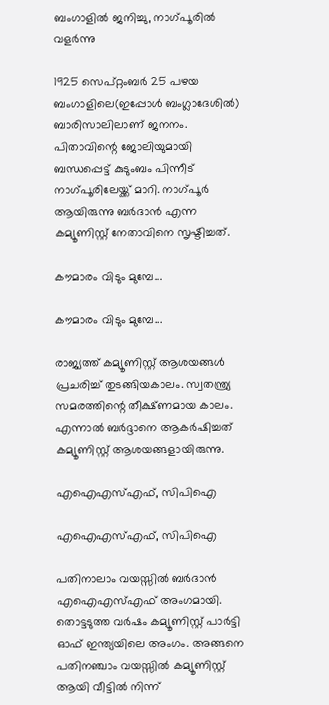ബംഗാളില്‍ ജനിച്ചു, നാഗ്പൂരില്‍ വളര്‍ന്നു

1925 സെപ്റ്റംബര്‍ 25 പഴയ ബംഗാളിലെ(ഇപ്പോള്‍ ബംഗ്ലാദേശില്‍) ബാരിസാലിലാണ് ജനനം. പിതാവിന്റെ ജോലിയുമായി ബന്ധപ്പെട്ട് കുടുംബം പിന്നീട് നാഗ്പൂരിലേയ്ക്ക് മാറി. നാഗ്പൂര്‍ ആയിരുന്നു ബര്‍ദാന്‍ എന്ന കമ്യൂണിസ്റ്റ് നേതാവിനെ സൃഷ്ടിച്ചത്.

കൗമാരം വിടും മുമ്പേ...

കൗമാരം വിടും മുമ്പേ...

രാജ്യത്ത് കമ്യൂണിസ്റ്റ് ആശയങ്ങള്‍ പ്രചരിച്ച് തുടങ്ങിയകാലം. സ്വതന്ത്ര്യ സമരത്തിന്റെ തീക്ഷ്ണമായ കാലം. എന്നാല്‍ ബര്‍ദ്ദാനെ ആകര്‍ഷിച്ചത് കമ്യൂണിസ്റ്റ് ആശയങ്ങളായിരുന്നു.

എഐഎസ്എഫ്, സിപിഐ

എഐഎസ്എഫ്, സിപിഐ

പതിനാലാം വയസ്സില്‍ ബര്‍ദാന്‍ എഐഎസ്എഫ് അംഗമായി. തൊട്ടടുത്ത വര്‍ഷം കമ്യൂണിസ്റ്റ് പാര്‍ട്ടി ഓഫ് ഇന്ത്യയിലെ അംഗം. അങ്ങനെ പതിനഞ്ചാം വയസ്സില്‍ കമ്യൂണിസ്റ്റ് ആയി വീട്ടില്‍ നിന്ന്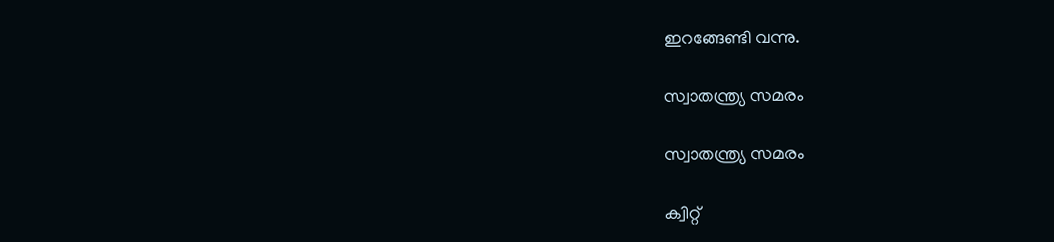ഇറങ്ങേണ്ടി വന്നു.

സ്വാതന്ത്ര്യ സമരം

സ്വാതന്ത്ര്യ സമരം

ക്വിറ്റ്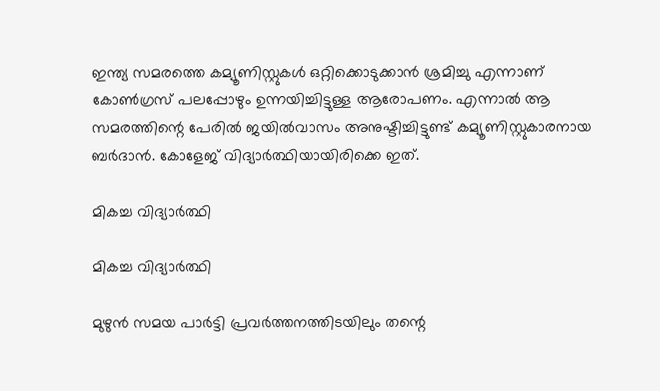ഇന്ത്യ സമരത്തെ കമ്യൂണിസ്റ്റുകള്‍ ഒറ്റിക്കൊടുക്കാന്‍ ശ്രമിച്ചു എന്നാണ് കോണ്‍ഗ്രസ് പലപ്പോഴും ഉന്നയിച്ചിട്ടുള്ള ആരോപണം. എന്നാല്‍ ആ സമരത്തിന്റെ പേരില്‍ ജയില്‍വാസം അനുഷ്ടിച്ചിട്ടുണ്ട് കമ്യൂണിസ്റ്റുകാരനായ ബര്‍ദാന്‍. കോളേജ് വിദ്യാര്‍ത്ഥിയായിരിക്കെ ഇത്.

മികച്ച വിദ്യാര്‍ത്ഥി

മികച്ച വിദ്യാര്‍ത്ഥി

മുഴുന്‍ സമയ പാര്‍ട്ടി പ്രവര്‍ത്തനത്തിടയിലും തന്റെ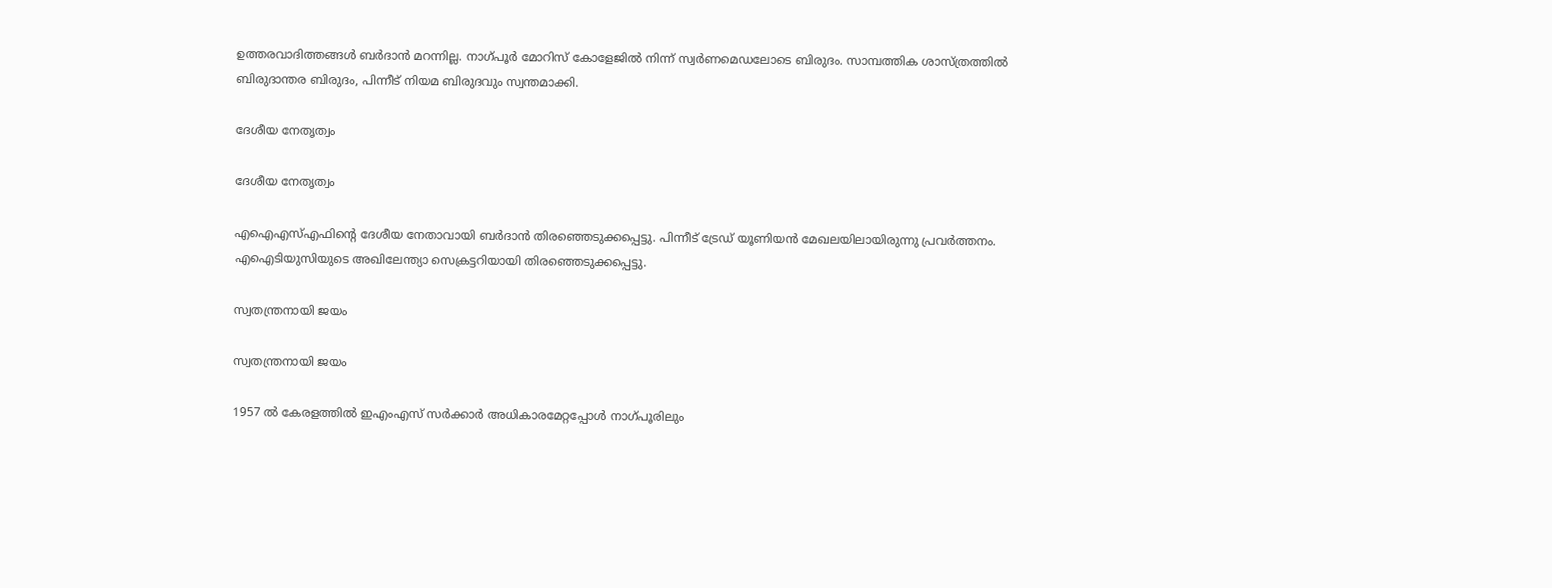ഉത്തരവാദിത്തങ്ങള്‍ ബര്‍ദാന്‍ മറന്നില്ല. നാഗ്പൂര്‍ മോറിസ് കോളേജില്‍ നിന്ന് സ്വര്‍ണമെഡലോടെ ബിരുദം. സാമ്പത്തിക ശാസ്ത്രത്തില്‍ ബിരുദാന്തര ബിരുദം, പിന്നീട് നിയമ ബിരുദവും സ്വന്തമാക്കി.

ദേശീയ നേതൃത്വം

ദേശീയ നേതൃത്വം

എഐഎസ്എഫിന്റെ ദേശീയ നേതാവായി ബര്‍ദാന്‍ തിരഞ്ഞെടുക്കപ്പെട്ടു. പിന്നീട് ട്രേഡ് യൂണിയന്‍ മേഖലയിലായിരുന്നു പ്രവര്‍ത്തനം. എഐടിയുസിയുടെ അഖിലേന്ത്യാ സെക്രട്ടറിയായി തിരഞ്ഞെടുക്കപ്പെട്ടു.

സ്വതന്ത്രനായി ജയം

സ്വതന്ത്രനായി ജയം

1957 ല്‍ കേരളത്തില്‍ ഇഎംഎസ് സര്‍ക്കാര്‍ അധികാരമേറ്റപ്പോള്‍ നാഗ്പൂരിലും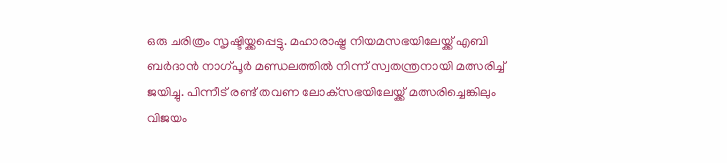ഒരു ചരിത്രം സൃഷ്ടിയ്ക്കപ്പെട്ടു. മഹാരാഷ്ട്ര നിയമസഭയിലേയ്ക്ക് എബി ബര്‍ദാന്‍ നാഗ്പൂര്‍ മണ്ഡലത്തില്‍ നിന്ന് സ്വതന്ത്രനായി മത്സരിച്ച് ജയിച്ചു. പിന്നീട് രണ്ട് തവണ ലോക്‌സഭയിലേയ്ക്ക് മത്സരിച്ചെങ്കിലും വിജയം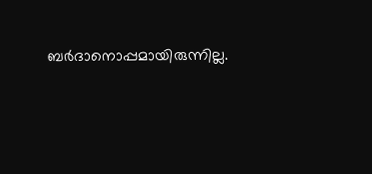ബര്‍ദാനൊപ്പമായിരുന്നില്ല.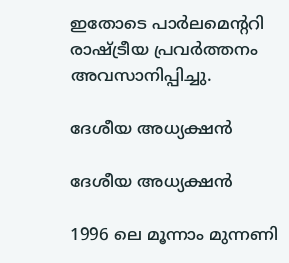ഇതോടെ പാര്‍ലമെന്ററി രാഷ്ട്രീയ പ്രവര്‍ത്തനം അവസാനിപ്പിച്ചു.

ദേശീയ അധ്യക്ഷന്‍

ദേശീയ അധ്യക്ഷന്‍

1996 ലെ മൂന്നാം മുന്നണി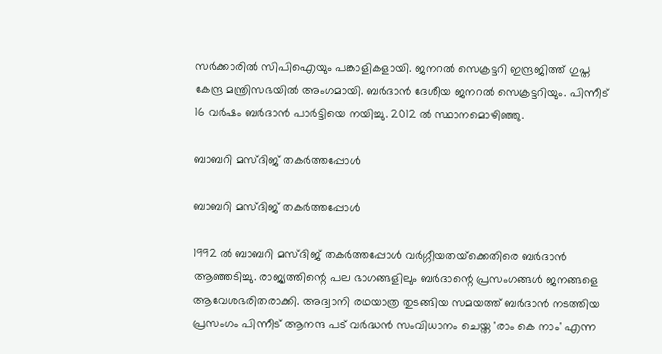സര്‍ക്കാരില്‍ സിപിഐയും പങ്കാളികളായി. ജനറല്‍ സെക്രട്ടറി ഇന്ദ്രജിത്ത് ഗുപ്ത കേന്ദ്ര മന്ത്രിസഭയില്‍ അംഗമായി. ബര്‍ദാന്‍ ദേശീയ ജനറല്‍ സെക്രട്ടറിയും. പിന്നീട് 16 വര്‍ഷം ബര്‍ദാന്‍ പാര്‍ട്ടിയെ നയിച്ചു. 2012 ല്‍ സ്ഥാനമൊഴിഞ്ഞു.

ബാബറി മസ്ദിജ് തകര്‍ത്തപ്പോള്‍

ബാബറി മസ്ദിജ് തകര്‍ത്തപ്പോള്‍

1992 ല്‍ ബാബറി മസ്ദിജ് തകര്‍ത്തപ്പോള്‍ വര്‍ഗ്ഗീയതയ്‌ക്കെതിരെ ബര്‍ദാന്‍ ആഞ്ഞടിച്ചു. രാജ്യത്തിന്റെ പല ഭാഗങ്ങളിലും ബര്‍ദാന്റെ പ്രസംഗങ്ങള്‍ ജനങ്ങളെ ആവേശഭരിതരാക്കി. അദ്വാനി രഥയാത്ര തുടങ്ങിയ സമയത്ത് ബര്‍ദാന്‍ നടത്തിയ പ്രസംഗം പിന്നീട് ആനന്ദ പട് വര്‍ദ്ധന്‍ സംവിധാനം ചെയ്ത 'രാം കെ നാം' എന്ന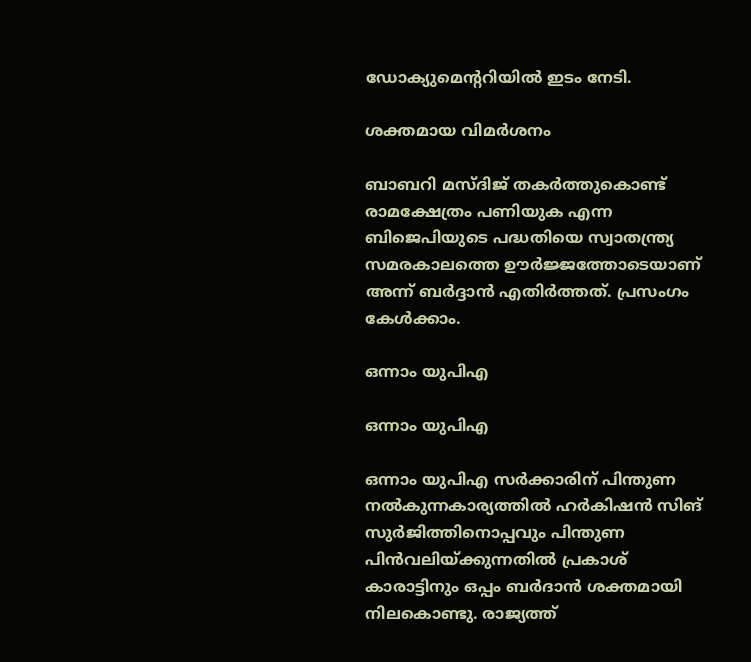ഡോക്യുമെന്ററിയില്‍ ഇടം നേടി.

ശക്തമായ വിമര്‍ശനം

ബാബറി മസ്ദിജ് തകര്‍ത്തുകൊണ്ട് രാമക്ഷേത്രം പണിയുക എന്ന ബിജെപിയുടെ പദ്ധതിയെ സ്വാതന്ത്ര്യ സമരകാലത്തെ ഊര്‍ജ്ജത്തോടെയാണ് അന്ന് ബര്‍ദ്ദാന്‍ എതിര്‍ത്തത്. പ്രസംഗം കേള്‍ക്കാം.

ഒന്നാം യുപിഎ

ഒന്നാം യുപിഎ

ഒന്നാം യുപിഎ സര്‍ക്കാരിന് പിന്തുണ നല്‍കുന്നകാര്യത്തില്‍ ഹര്‍കിഷന്‍ സിങ് സുര്‍ജിത്തിനൊപ്പവും പിന്തുണ പിന്‍വലിയ്ക്കുന്നതില്‍ പ്രകാശ് കാരാട്ടിനും ഒപ്പം ബര്‍ദാന്‍ ശക്തമായി നിലകൊണ്ടു. രാജ്യത്ത്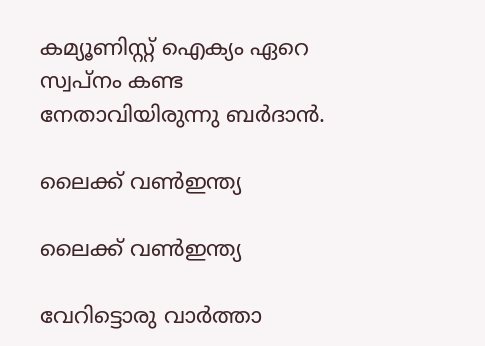കമ്യൂണിസ്റ്റ് ഐക്യം ഏറെ സ്വപ്‌നം കണ്ട നേതാവിയിരുന്നു ബര്‍ദാന്‍.

ലൈക്ക് വണ്‍ഇന്ത്യ

ലൈക്ക് വണ്‍ഇന്ത്യ

വേറിട്ടൊരു വാര്‍ത്താ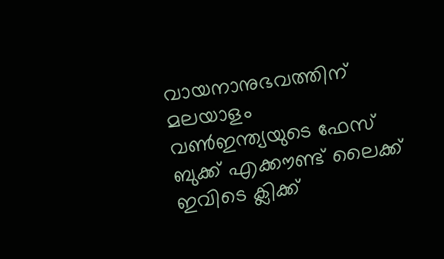വായനാനുഭവത്തിന് മലയാളം വണ്‍ഇന്ത്യയുടെ ഫേസ് ബുക്ക് എക്കൗണ്ട് ലൈക്ക് ഇവിടെ ക്ലിക്ക്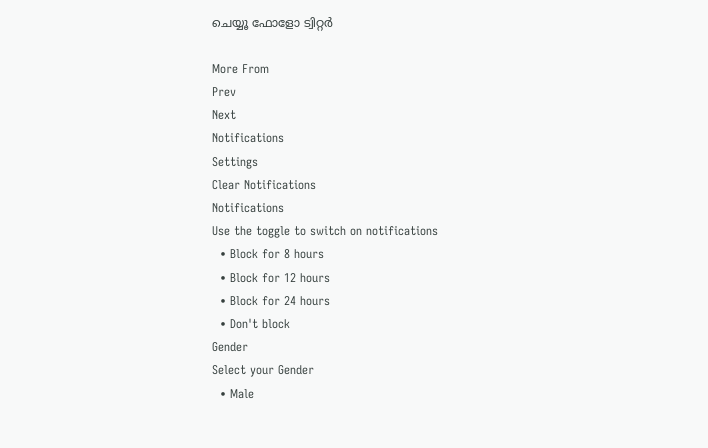ചെയ്യൂ ഫോളോ ട്വിറ്റര്‍

More From
Prev
Next
Notifications
Settings
Clear Notifications
Notifications
Use the toggle to switch on notifications
  • Block for 8 hours
  • Block for 12 hours
  • Block for 24 hours
  • Don't block
Gender
Select your Gender
  • Male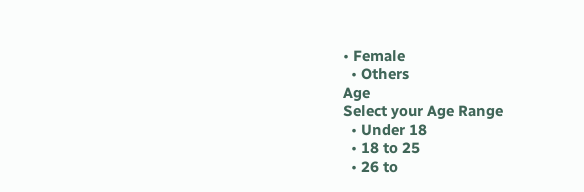• Female
  • Others
Age
Select your Age Range
  • Under 18
  • 18 to 25
  • 26 to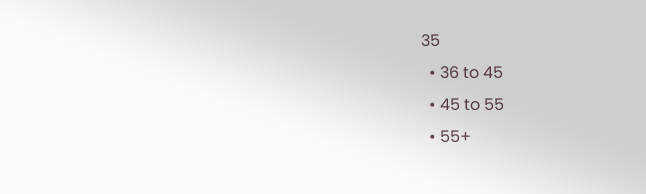35
  • 36 to 45
  • 45 to 55
  • 55+